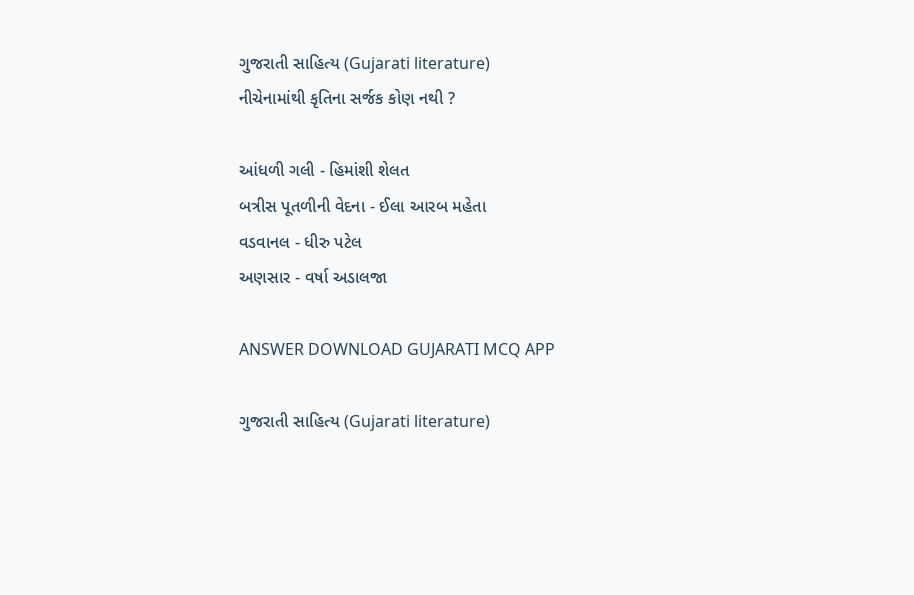ગુજરાતી સાહિત્ય (Gujarati literature)
નીચેનામાંથી કૃતિના સર્જક કોણ નથી ?

આંધળી ગલી - હિમાંશી શેલત
બત્રીસ પૂતળીની વેદના - ઈલા આરબ મહેતા
વડવાનલ - ધીરુ પટેલ
અણસાર - વર્ષા અડાલજા

ANSWER DOWNLOAD GUJARATI MCQ APP

ગુજરાતી સાહિત્ય (Gujarati literature)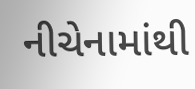નીચેનામાંથી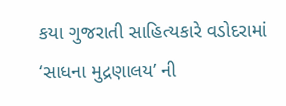કયા ગુજરાતી સાહિત્યકારે વડોદરામાં ‘સાધના મુદ્રણાલય’ ની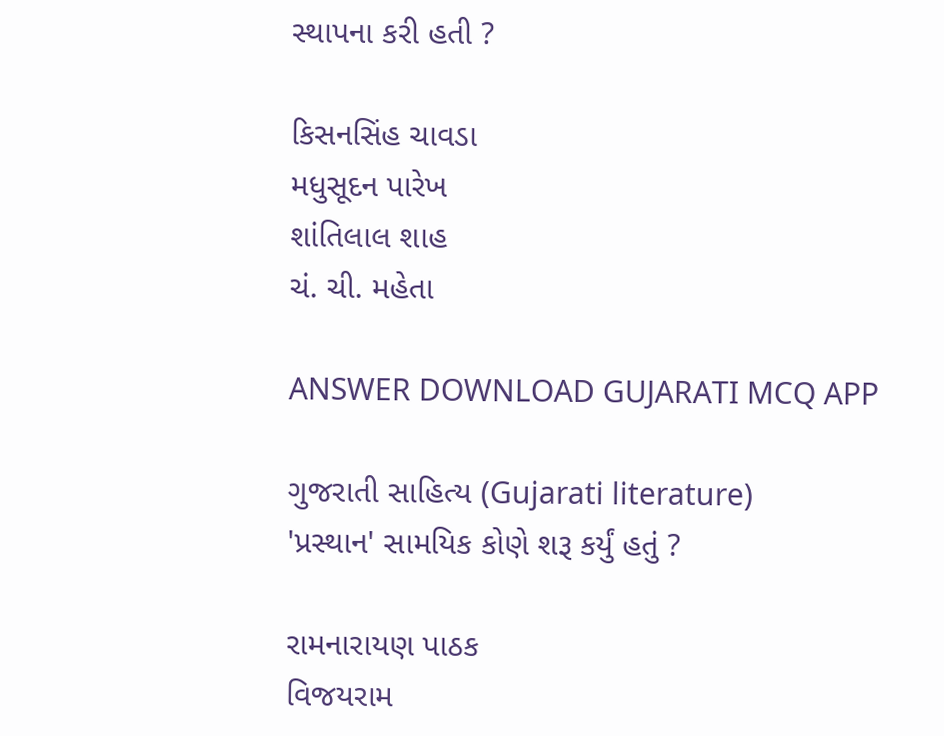સ્થાપના કરી હતી ?

કિસનસિંહ ચાવડા
મધુસૂદન પારેખ
શાંતિલાલ શાહ
ચં. ચી. મહેતા

ANSWER DOWNLOAD GUJARATI MCQ APP

ગુજરાતી સાહિત્ય (Gujarati literature)
'પ્રસ્થાન' સામયિક કોણે શરૂ કર્યું હતું ?

રામનારાયણ પાઠક
વિજયરામ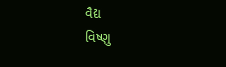વૈદ્ય
વિષ્ણુ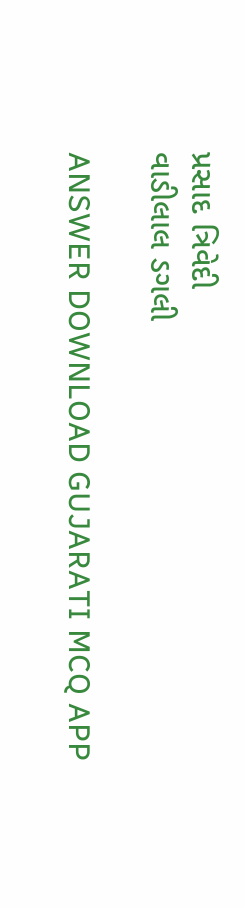પ્રસાદ ત્રિવેદી
વાડીલાલ ડગલી

ANSWER DOWNLOAD GUJARATI MCQ APP